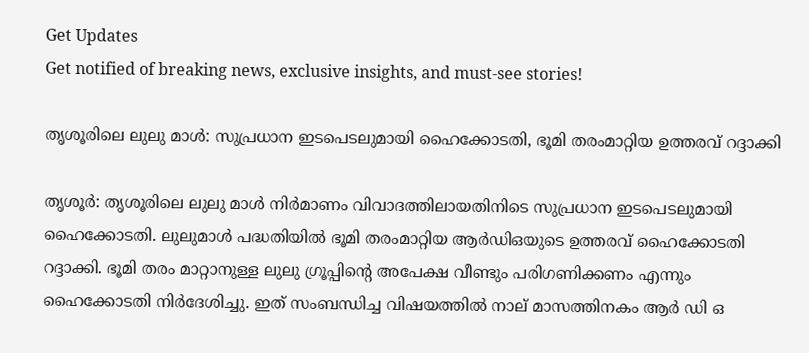Get Updates
Get notified of breaking news, exclusive insights, and must-see stories!

തൃശൂരിലെ ലുലു മാള്‍: സുപ്രധാന ഇടപെടലുമായി ഹൈക്കോടതി, ഭൂമി തരംമാറ്റിയ ഉത്തരവ് റദ്ദാക്കി

തൃശൂര്‍: തൃശൂരിലെ ലുലു മാള്‍ നിര്‍മാണം വിവാദത്തിലായതിനിടെ സുപ്രധാന ഇടപെടലുമായി ഹൈക്കോടതി. ലുലുമാള്‍ പദ്ധതിയില്‍ ഭൂമി തരംമാറ്റിയ ആര്‍ഡിഒയുടെ ഉത്തരവ് ഹൈക്കോടതി റദ്ദാക്കി. ഭൂമി തരം മാറ്റാനുള്ള ലുലു ഗ്രൂപ്പിന്റെ അപേക്ഷ വീണ്ടും പരിഗണിക്കണം എന്നും ഹൈക്കോടതി നിര്‍ദേശിച്ചു. ഇത് സംബന്ധിച്ച വിഷയത്തില്‍ നാല് മാസത്തിനകം ആര്‍ ഡി ഒ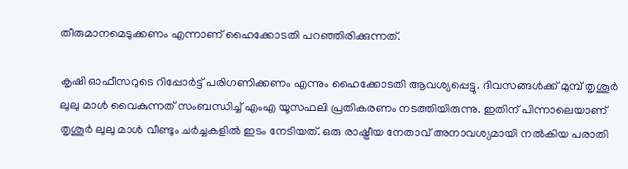തീരുമാനമെടുക്കണം എന്നാണ് ഹൈക്കോടതി പറഞ്ഞിരിക്കുന്നത്.

കൃഷി ഓഫീസറുടെ റിപ്പോര്‍ട്ട് പരിഗണിക്കണം എന്നും ഹൈക്കോടതി ആവശ്യപ്പെട്ടു. ദിവസങ്ങള്‍ക്ക് മുമ്പ് തൃശൂര്‍ ലുലു മാള്‍ വൈകുന്നത് സംബന്ധിച്ച് എംഎ യൂസഫലി പ്രതികരണം നടത്തിയിരുന്നു. ഇതിന് പിന്നാലെയാണ് തൃശൂര്‍ ലുലു മാള്‍ വീണ്ടും ചര്‍ച്ചകളില്‍ ഇടം നേടിയത്. ഒരു രാഷ്ട്രീയ നേതാവ് അനാവശ്യമായി നല്‍കിയ പരാതി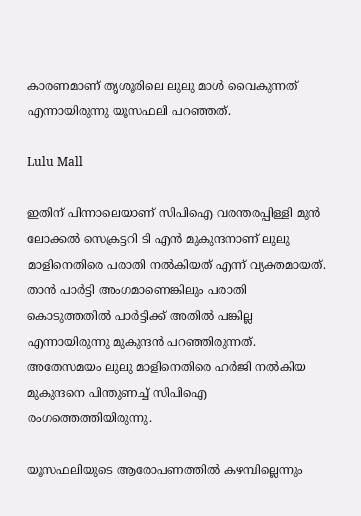കാരണമാണ് തൃശൂരിലെ ലുലു മാള്‍ വൈകുന്നത് എന്നായിരുന്നു യൂസഫലി പറഞ്ഞത്.

Lulu Mall

ഇതിന് പിന്നാലെയാണ് സിപിഐ വരന്തരപ്പിള്ളി മുന്‍ ലോക്കല്‍ സെക്രട്ടറി ടി എന്‍ മുകുന്ദനാണ് ലുലു മാളിനെതിരെ പരാതി നല്‍കിയത് എന്ന് വ്യക്തമായത്. താന്‍ പാര്‍ട്ടി അംഗമാണെങ്കിലും പരാതി കൊടുത്തതില്‍ പാര്‍ട്ടിക്ക് അതില്‍ പങ്കില്ല എന്നായിരുന്നു മുകുന്ദന്‍ പറഞ്ഞിരുന്നത്. അതേസമയം ലുലു മാളിനെതിരെ ഹര്‍ജി നല്‍കിയ മുകുന്ദനെ പിന്തുണച്ച് സിപിഐ രംഗത്തെത്തിയിരുന്നു.

യൂസഫലിയുടെ ആരോപണത്തില്‍ കഴമ്പില്ലെന്നും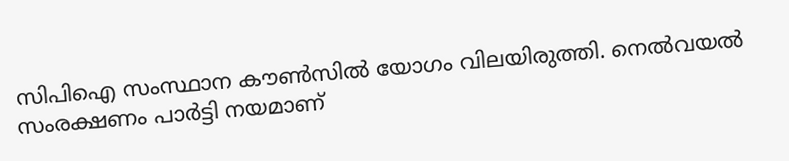സിപിഐ സംസ്ഥാന കൗണ്‍സില്‍ യോഗം വിലയിരുത്തി. നെല്‍വയല്‍ സംരക്ഷണം പാര്‍ട്ടി നയമാണ്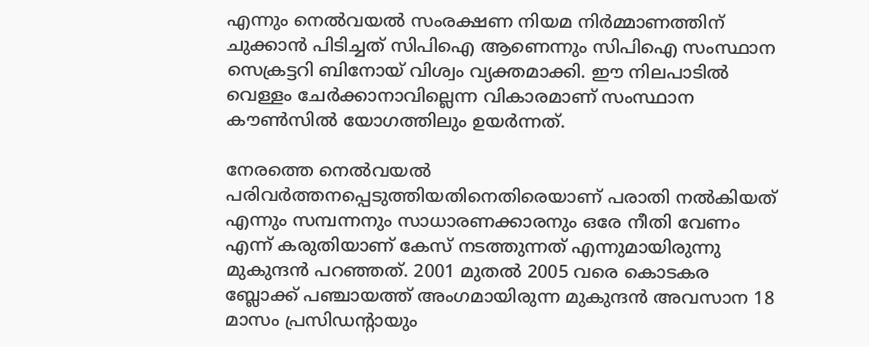എന്നും നെല്‍വയല്‍ സംരക്ഷണ നിയമ നിര്‍മ്മാണത്തിന് ചുക്കാന്‍ പിടിച്ചത് സിപിഐ ആണെന്നും സിപിഐ സംസ്ഥാന സെക്രട്ടറി ബിനോയ് വിശ്വം വ്യക്തമാക്കി. ഈ നിലപാടില്‍ വെള്ളം ചേര്‍ക്കാനാവില്ലെന്ന വികാരമാണ് സംസ്ഥാന കൗണ്‍സില്‍ യോഗത്തിലും ഉയര്‍ന്നത്.

നേരത്തെ നെല്‍വയല്‍ പരിവര്‍ത്തനപ്പെടുത്തിയതിനെതിരെയാണ് പരാതി നല്‍കിയത് എന്നും സമ്പന്നനും സാധാരണക്കാരനും ഒരേ നീതി വേണം എന്ന് കരുതിയാണ് കേസ് നടത്തുന്നത് എന്നുമായിരുന്നു മുകുന്ദന്‍ പറഞ്ഞത്. 2001 മുതല്‍ 2005 വരെ കൊടകര ബ്ലോക്ക് പഞ്ചായത്ത് അംഗമായിരുന്ന മുകുന്ദന്‍ അവസാന 18 മാസം പ്രസിഡന്റായും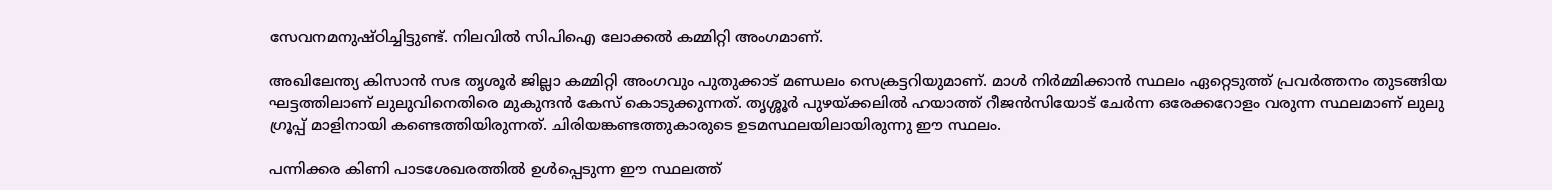സേവനമനുഷ്ഠിച്ചിട്ടുണ്ട്. നിലവില്‍ സിപിഐ ലോക്കല്‍ കമ്മിറ്റി അംഗമാണ്.

അഖിലേന്ത്യ കിസാന്‍ സഭ തൃശൂര്‍ ജില്ലാ കമ്മിറ്റി അംഗവും പുതുക്കാട് മണ്ഡലം സെക്രട്ടറിയുമാണ്. മാള്‍ നിര്‍മ്മിക്കാന്‍ സ്ഥലം ഏറ്റെടുത്ത് പ്രവര്‍ത്തനം തുടങ്ങിയ ഘട്ടത്തിലാണ് ലുലുവിനെതിരെ മുകുന്ദന്‍ കേസ് കൊടുക്കുന്നത്. തൃശ്ശൂര്‍ പുഴയ്ക്കലില്‍ ഹയാത്ത് റീജന്‍സിയോട് ചേര്‍ന്ന ഒരേക്കറോളം വരുന്ന സ്ഥലമാണ് ലുലു ഗ്രൂപ്പ് മാളിനായി കണ്ടെത്തിയിരുന്നത്. ചിരിയങ്കണ്ടത്തുകാരുടെ ഉടമസ്ഥലയിലായിരുന്നു ഈ സ്ഥലം.

പന്നിക്കര കിണി പാടശേഖരത്തില്‍ ഉള്‍പ്പെടുന്ന ഈ സ്ഥലത്ത്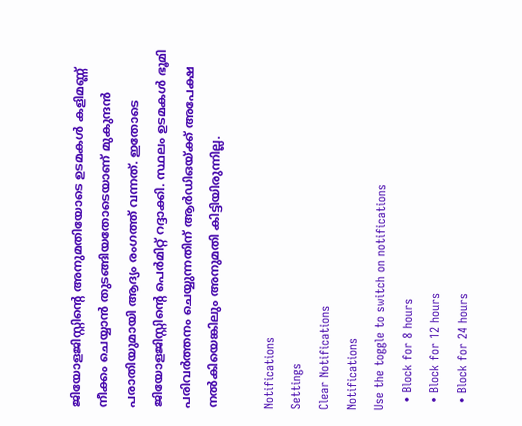ജിയോളജിസ്റ്റിന്റെ അനുമതിയോടെ ഉടമകള്‍ കളിമണ്ണ് നീക്കം ചെയ്യാന്‍ തുടങ്ങിയതോടെയാണ് മുകുന്ദന്‍ പരാതിയുമായി ആദ്യം രംഗത്ത് വന്നത്. ഇതോടെ ജിയോളജിസ്റ്റിന്റെ പെര്‍മിറ്റ് റദ്ദാക്കി. സ്ഥലം ഉടമകള്‍ ഭൂമി പരിവര്‍ത്തനം ചെയ്യുന്നതിന് ആര്‍ഡിഒയ്ക്ക് അപേക്ഷ നല്‍കിയെങ്കിലും അനുമതി കിട്ടിയിരുന്നില്ല.

Notifications
Settings
Clear Notifications
Notifications
Use the toggle to switch on notifications
  • Block for 8 hours
  • Block for 12 hours
  • Block for 24 hours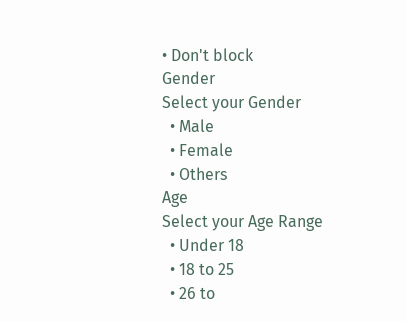• Don't block
Gender
Select your Gender
  • Male
  • Female
  • Others
Age
Select your Age Range
  • Under 18
  • 18 to 25
  • 26 to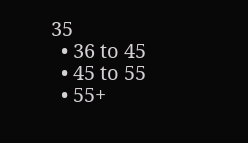35
  • 36 to 45
  • 45 to 55
  • 55+